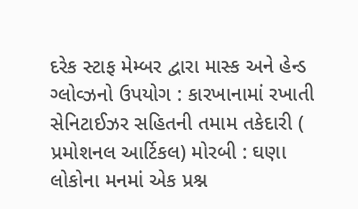દરેક સ્ટાફ મેમ્બર દ્વારા માસ્ક અને હેન્ડ ગ્લોવ્ઝનો ઉપયોગ : કારખાનામાં રખાતી સેનિટાઈઝર સહિતની તમામ તકેદારી ( પ્રમોશનલ આર્ટિકલ) મોરબી : ઘણા લોકોના મનમાં એક પ્રશ્ન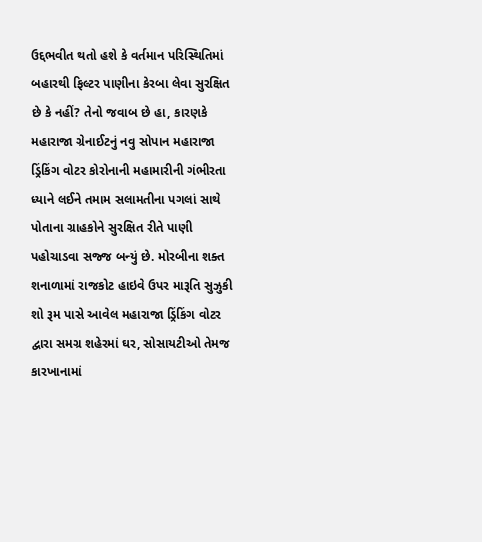ઉદ્દભવીત થતો હશે કે વર્તમાન પરિસ્થિતિમાં બહારથી ફિલ્ટર પાણીના કેરબા લેવા સુરક્ષિત છે કે નહીં? તેનો જવાબ છે હા, કારણકે મહારાજા ગ્રેનાઈટનું નવુ સોપાન મહારાજા ડ્રિંકિંગ વોટર કોરોનાની મહામારીની ગંભીરતા ધ્યાને લઈને તમામ સલામતીના પગલાં સાથે પોતાના ગ્રાહકોને સુરક્ષિત રીતે પાણી પહોચાડવા સજ્જ બન્યું છે. મોરબીના શક્ત શનાળામાં રાજકોટ હાઇવે ઉપર મારૂતિ સુઝુકી શો રૂમ પાસે આવેલ મહારાજા ડ્રિંકિંગ વોટર દ્વારા સમગ્ર શહેરમાં ઘર, સોસાયટીઓ તેમજ કારખાનામાં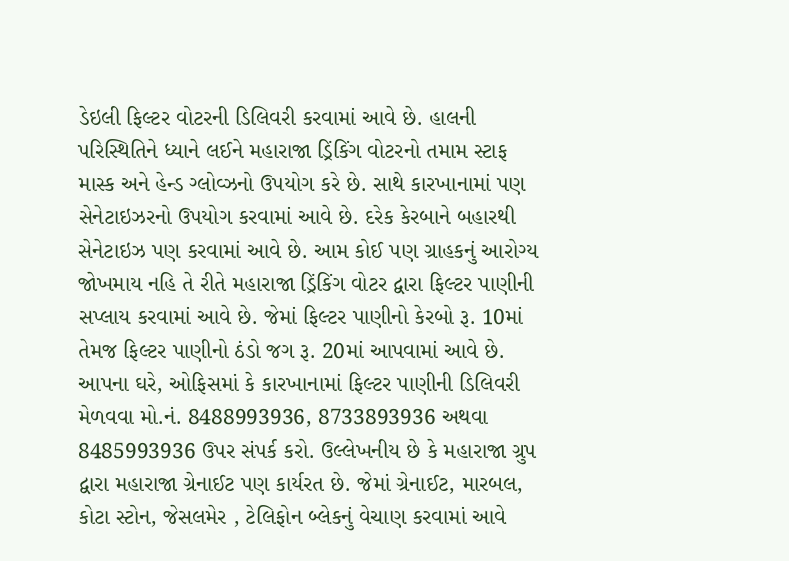ડેઇલી ફિલ્ટર વોટરની ડિલિવરી કરવામાં આવે છે. હાલની પરિસ્થિતિને ધ્યાને લઈને મહારાજા ડ્રિંકિંગ વોટરનો તમામ સ્ટાફ માસ્ક અને હેન્ડ ગ્લોવ્ઝનો ઉપયોગ કરે છે. સાથે કારખાનામાં પણ સેનેટાઇઝરનો ઉપયોગ કરવામાં આવે છે. દરેક કેરબાને બહારથી સેનેટાઇઝ પણ કરવામાં આવે છે. આમ કોઈ પણ ગ્રાહકનું આરોગ્ય જોખમાય નહિ તે રીતે મહારાજા ડ્રિંકિંગ વોટર દ્વારા ફિલ્ટર પાણીની સપ્લાય કરવામાં આવે છે. જેમાં ફિલ્ટર પાણીનો કેરબો રૂ. 10માં તેમજ ફિલ્ટર પાણીનો ઠંડો જગ રૂ. 20માં આપવામાં આવે છે. આપના ઘરે, ઓફિસમાં કે કારખાનામાં ફિલ્ટર પાણીની ડિલિવરી મેળવવા મો.નં. 8488993936, 8733893936 અથવા 8485993936 ઉપર સંપર્ક કરો. ઉલ્લેખનીય છે કે મહારાજા ગ્રુપ દ્વારા મહારાજા ગ્રેનાઈટ પણ કાર્યરત છે. જેમાં ગ્રેનાઈટ, મારબલ, કોટા સ્ટોન, જેસલમેર , ટેલિફોન બ્લેકનું વેચાણ કરવામાં આવે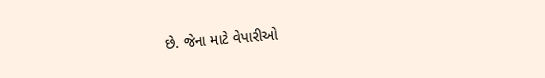છે. જેના માટે વેપારીઓ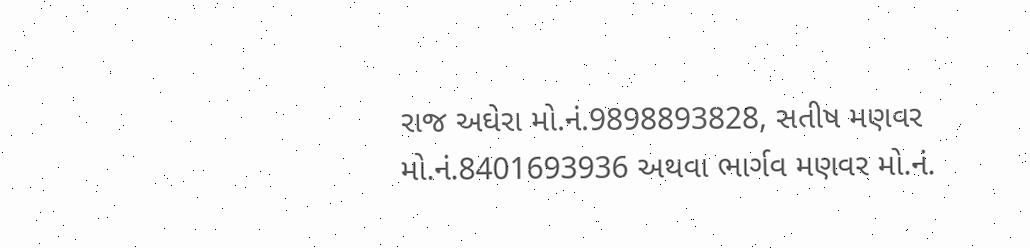રાજ અઘેરા મો.નં.9898893828, સતીષ મણવર મો.નં.8401693936 અથવા ભાર્ગવ મણવર મો.નં.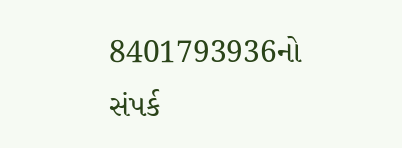8401793936નો સંપર્ક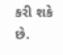કરી શકે છે.